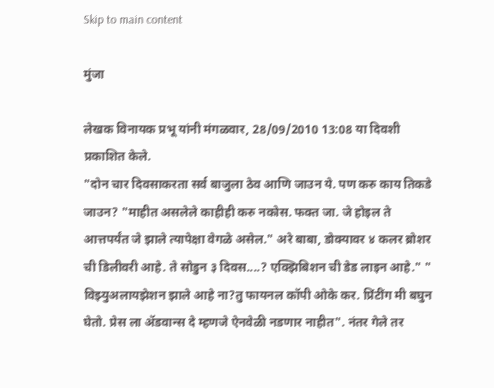Skip to main content

मुंजा

लेखक विनायक प्रभू यांनी मंगळवार, 28/09/2010 13:08 या दिवशी प्रकाशित केले.
"दोन चार दिवसाकरता सर्व बाजुला ठेव आणि जाउन ये. पण करु काय तिकडे जाउन? "माहीत असलेले काहीही करु नकोस. फक्त जा. जे होइल ते आत्तपर्यंत जे झाले त्यापेक्षा वेगळे असेल." अरे बाबा, डोक्यावर ४ कलर ब्रोशर ची डिलीवरी आहे. ते सोडुन ३ दिवस....? एक्झिबिशन ची डेड लाइन आहे." " विझ्युअलायझेशन झाले आहे ना?तु फायनल कॉपी ओके कर. प्रिंटींग मी बघुन घेतो. प्रेस ला अ‍ॅडवान्स दे म्हणजे ऐनवेळी नडणार नाहीत". नंतर गेले तर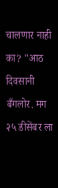चालणार नाही का? "आठ दिवसानी बँगलोर. मग २५ डीसेंबर ला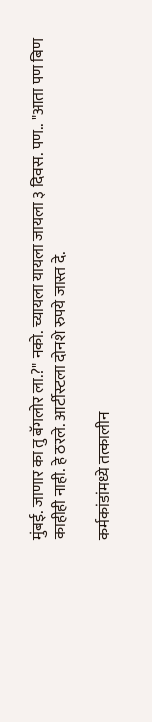मुंबई. जाणार का तु बॅगलोर ला.?" नको. च्यायला यायला जायला ३ दिवस. पण.. "आता पण बिण काहीही नाही. हे ठरले. आर्टीस्टला दोनशे रुपये जास्त दे.

कर्मकांडांमध्ये तत्कालीन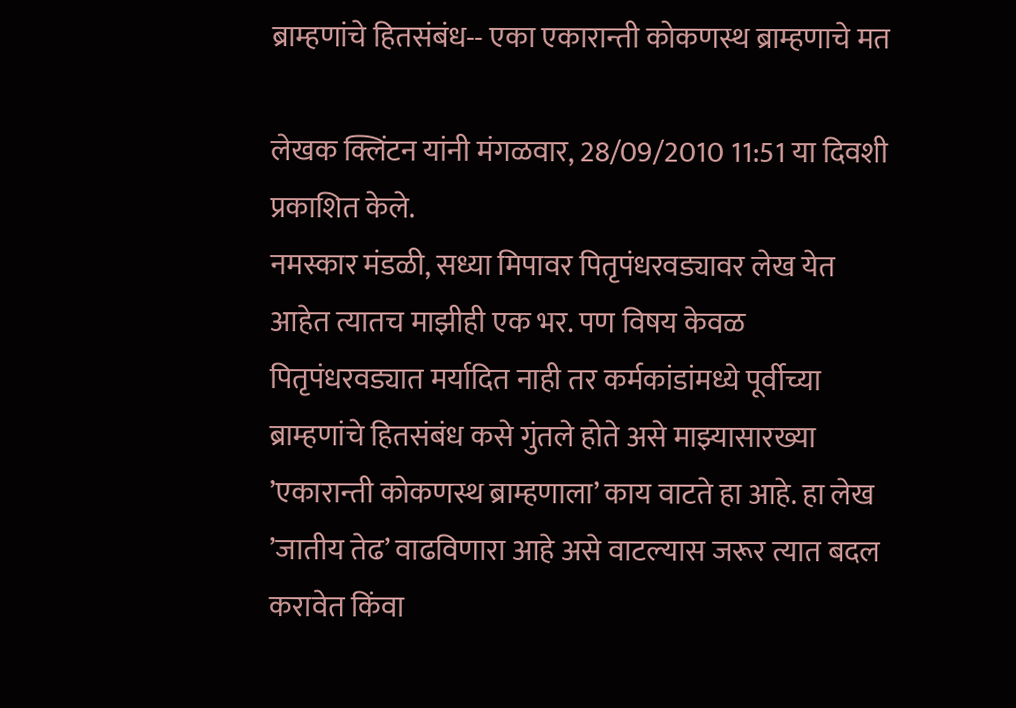ब्राम्हणांचे हितसंबंध-- एका एकारान्ती कोकणस्थ ब्राम्हणाचे मत

लेखक क्लिंटन यांनी मंगळवार, 28/09/2010 11:51 या दिवशी प्रकाशित केले.
नमस्कार मंडळी, सध्या मिपावर पितृपंधरवड्यावर लेख येत आहेत त्यातच माझीही एक भर. पण विषय केवळ पितृपंधरवड्यात मर्यादित नाही तर कर्मकांडांमध्ये पूर्वीच्या ब्राम्हणांचे हितसंबंध कसे गुंतले होते असे माझ्यासारख्या ’एकारान्ती कोकणस्थ ब्राम्हणाला’ काय वाटते हा आहे. हा लेख ’जातीय तेढ’ वाढविणारा आहे असे वाटल्यास जरूर त्यात बदल करावेत किंवा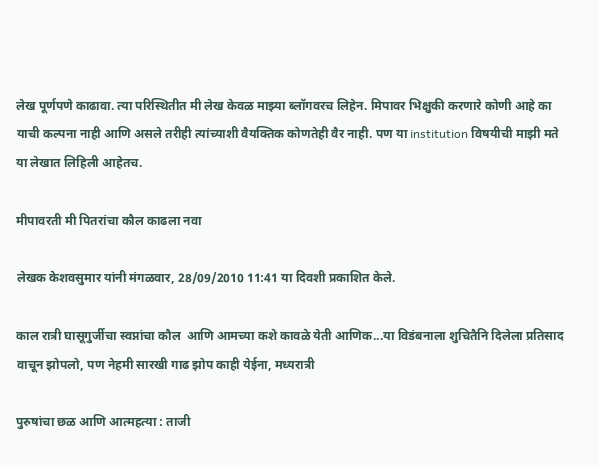लेख पूर्णपणे काढावा. त्या परिस्थितीत मी लेख केवळ माझ्या ब्लॉगवरच लिहेन. मिपावर भिक्षुकी करणारे कोणी आहे का याची कल्पना नाही आणि असले तरीही त्यांच्याशी वैयक्तिक कोणतेही वैर नाही. पण या institution विषयीची माझी मते या लेखात लिहिली आहेतच.

मीपावरती मी पितरांचा कौल काढला नवा

लेखक केशवसुमार यांनी मंगळवार, 28/09/2010 11:41 या दिवशी प्रकाशित केले.

काल रात्री घासूगुर्जीचा स्वप्नांचा कौल  आणि आमच्या कशे कावळे येती आणिक...या विडंबनाला शुचितैनि दिलेला प्रतिसाद वाचून झोपलो, पण नेहमी सारखी गाढ झोप काही येईना, मध्यरात्री

पुरुषांचा छळ आणि आत्महत्या : ताजी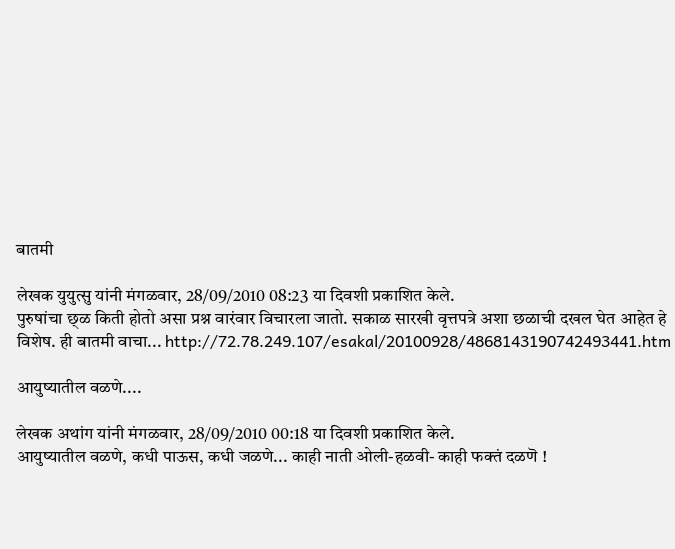बातमी

लेखक युयुत्सु यांनी मंगळवार, 28/09/2010 08:23 या दिवशी प्रकाशित केले.
पुरुषांचा छ्ळ किती होतो असा प्रश्न वारंवार विचारला जातो. सकाळ सारखी वृत्तपत्रे अशा छळाची दखल घेत आहेत हे विशेष. ही बातमी वाचा... http://72.78.249.107/esakal/20100928/4868143190742493441.htm

आयुष्यातील वळणे....

लेखक अथांग यांनी मंगळवार, 28/09/2010 00:18 या दिवशी प्रकाशित केले.
आयुष्यातील वळणे, कधी पाऊस, कधी जळणे... काही नाती ओली-हळवी- काही फक्तं दळणॆ !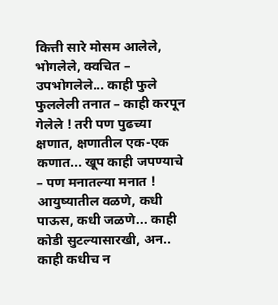कित्ती सारे मोसम आलेले, भोगलेले, क्वचित – उपभोगलेले... काही फुले फुललेली तनात – काही करपून गेलेले ! तरी पण पुढच्या क्षणात, क्षणातील एक-एक कणात... खूप काही जपण्याचे – पण मनातल्या मनात ! आयुष्यातील वळणे, कधी पाऊस, कधी जळणे... काही कोडी सुटल्यासारखी, अन.. काही कधीच न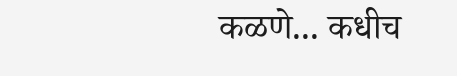कळणे... कधीच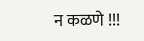न कळणे !!!